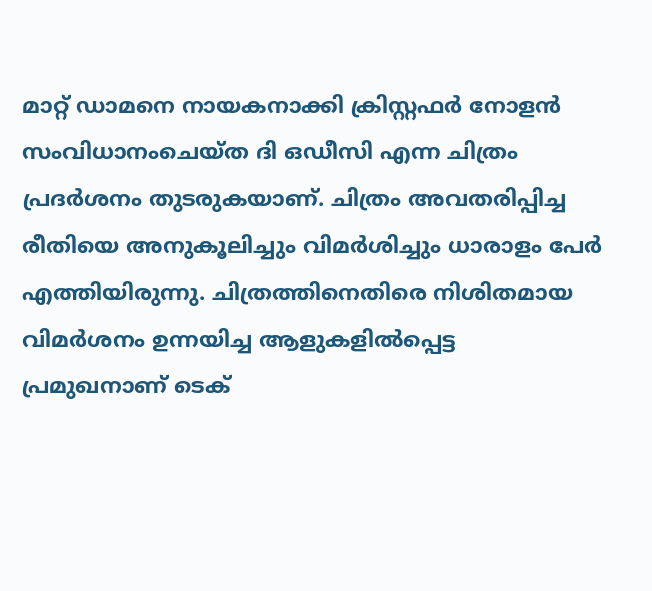മാറ്റ് ഡാമനെ നായകനാക്കി ക്രിസ്റ്റഫർ നോളൻ സംവിധാനംചെയ്ത ദി ഒഡീസി എന്ന ചിത്രം പ്രദർശനം തുടരുകയാണ്. ചിത്രം അവതരിപ്പിച്ച രീതിയെ അനുകൂലിച്ചും വിമർശിച്ചും ധാരാളം പേർ എത്തിയിരുന്നു. ചിത്രത്തിനെതിരെ നിശിതമായ വിമർശനം ഉന്നയിച്ച ആളുകളിൽപ്പെട്ട പ്രമുഖനാണ് ടെക്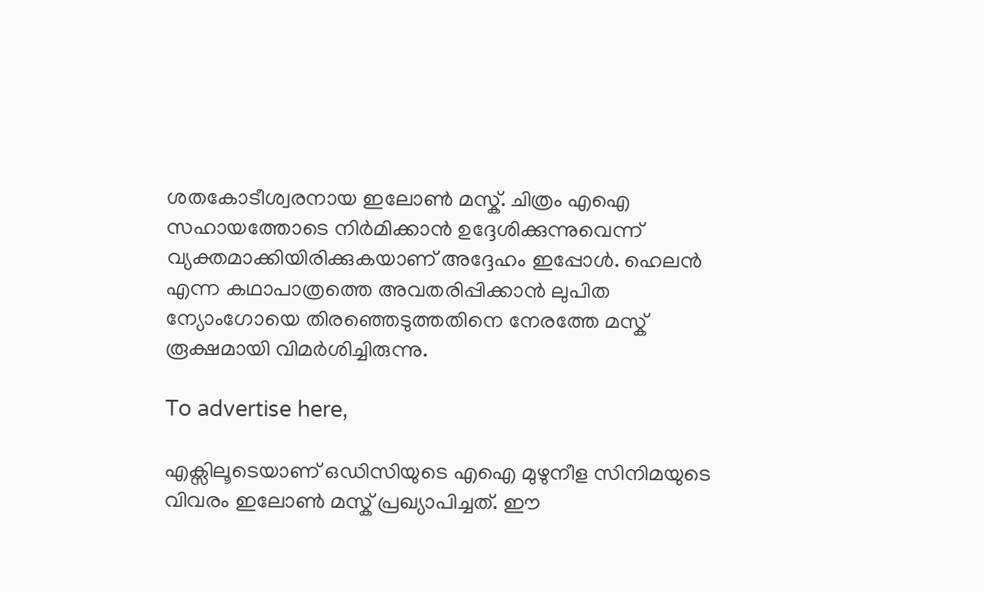ശതകോടീശ്വരനായ ഇലോൺ മസ്ക്. ചിത്രം എഐ സഹായത്തോടെ നിർമിക്കാൻ ഉദ്ദേശിക്കുന്നുവെന്ന് വ്യക്തമാക്കിയിരിക്കുകയാണ് അദ്ദേഹം ഇപ്പോൾ. ഹെലൻ എന്ന കഥാപാത്രത്തെ അവതരിപ്പിക്കാൻ ലുപിത ന്യോംഗോയെ തിരഞ്ഞെടുത്തതിനെ നേരത്തേ മസ്ക് രൂക്ഷമായി വിമർശിച്ചിരുന്നു.

To advertise here,

എക്സിലൂടെയാണ് ഒഡിസിയുടെ എഐ മുഴുനീള സിനിമയുടെ വിവരം ഇലോൺ മസ്ക് പ്രഖ്യാപിച്ചത്. ഈ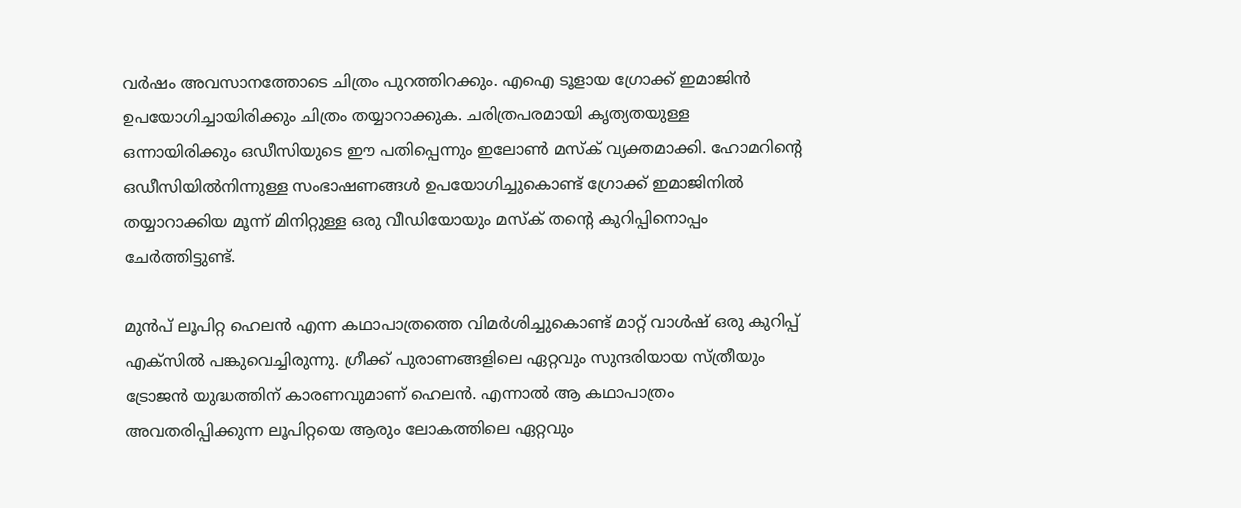വർഷം അവസാനത്തോടെ ചിത്രം പുറത്തിറക്കും. എഐ ടൂളായ ഗ്രോക്ക് ഇമാജിൻ ഉപയോഗിച്ചായിരിക്കും ചിത്രം തയ്യാറാക്കുക. ചരിത്രപരമായി കൃത്യതയുള്ള ഒന്നായിരിക്കും ഒഡീസിയുടെ ഈ പതിപ്പെന്നും ഇലോൺ മസ്ക് വ്യക്തമാക്കി. ഹോമറിന്റെ ഒഡീസിയിൽനിന്നുള്ള സംഭാഷണങ്ങൾ ഉപയോഗിച്ചുകൊണ്ട് ഗ്രോക്ക് ഇമാജിനിൽ തയ്യാറാക്കിയ മൂന്ന് മിനിറ്റുള്ള ഒരു വീഡിയോയും മസ്ക് തന്റെ കുറിപ്പിനൊപ്പം ചേർത്തിട്ടുണ്ട്.

മുൻപ് ലൂപിറ്റ ഹെലൻ എന്ന കഥാപാത്രത്തെ വിമർശിച്ചുകൊണ്ട് മാറ്റ് വാൾഷ് ഒരു കുറിപ്പ് എക്സിൽ പങ്കുവെച്ചിരുന്നു. ഗ്രീക്ക് പുരാണങ്ങളിലെ ഏറ്റവും സുന്ദരിയായ സ്ത്രീയും ട്രോജൻ യുദ്ധത്തിന് കാരണവുമാണ് ഹെലൻ. എന്നാൽ ആ കഥാപാത്രം അവതരിപ്പിക്കുന്ന ലൂപിറ്റയെ ആരും ലോകത്തിലെ ഏറ്റവും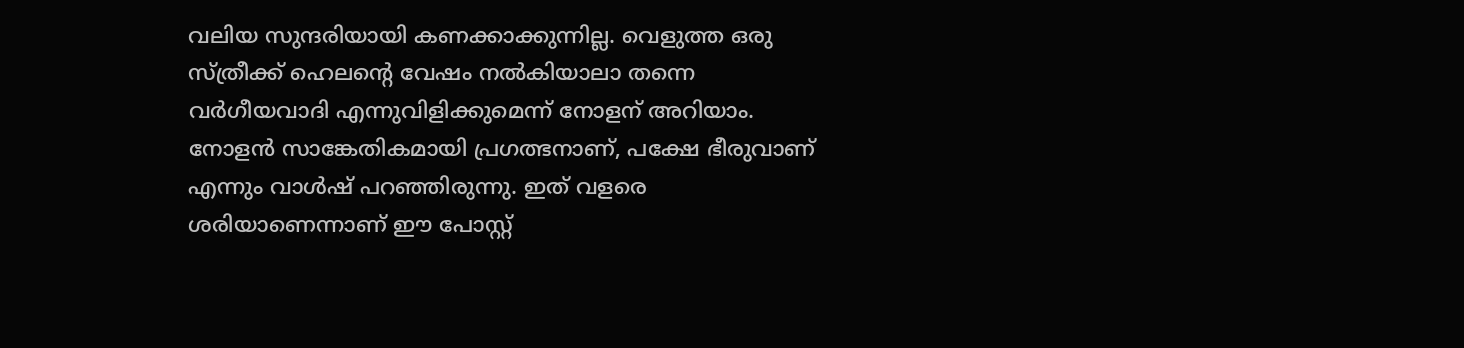വലിയ സുന്ദരിയായി കണക്കാക്കുന്നില്ല. വെളുത്ത ഒരു സ്ത്രീക്ക് ഹെലന്റെ വേഷം നൽകിയാലാ‍ തന്നെ വർഗീയവാദി എന്നുവിളിക്കുമെന്ന് നോളന് അറിയാം. നോളൻ സാങ്കേതികമായി പ്രഗത്ഭനാണ്, പക്ഷേ ഭീരുവാണ് എന്നും വാൾഷ് പറഞ്ഞിരുന്നു. ഇത് വളരെ ശരിയാണെന്നാണ് ഈ പോസ്റ്റ്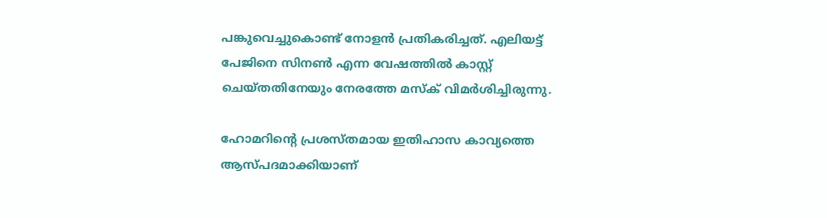പങ്കുവെച്ചുകൊണ്ട് നോളൻ പ്രതികരിച്ചത്. എലിയട്ട് പേജിനെ സിനൺ എന്ന വേഷത്തിൽ കാസ്റ്റ് ചെയ്തതിനേയും നേരത്തേ മസ്ക് വിമർശിച്ചിരുന്നു.

ഹോമറിന്റെ പ്രശസ്തമായ ഇതിഹാസ കാവ്യത്തെ ആസ്പദമാക്കിയാണ്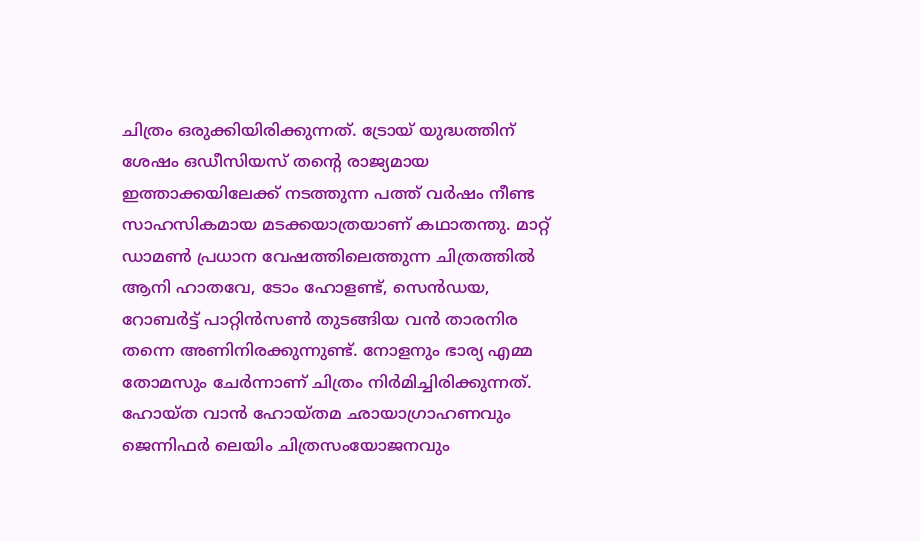ചിത്രം ഒരുക്കിയിരിക്കുന്നത്. ട്രോയ് യുദ്ധത്തിന് ശേഷം ഒഡീസിയസ് തന്റെ രാജ്യമായ ഇത്താക്കയിലേക്ക് നടത്തുന്ന പത്ത് വർഷം നീണ്ട സാഹസികമായ മടക്കയാത്രയാണ് കഥാതന്തു. മാറ്റ് ഡാമൺ പ്രധാന വേഷത്തിലെത്തുന്ന ചിത്രത്തിൽ ആനി ഹാതവേ, ടോം ഹോളണ്ട്, സെൻഡയ, റോബർട്ട് പാറ്റിൻസൺ തുടങ്ങിയ വൻ താരനിര തന്നെ അണിനിരക്കുന്നുണ്ട്. നോളനും ഭാര്യ എമ്മ തോമസും ചേർന്നാണ് ചിത്രം നിർമിച്ചിരിക്കുന്നത്. ഹോയ്ത വാൻ ഹോയ്തമ ഛായാഗ്രാഹണവും ജെന്നിഫർ ലെയിം ചിത്രസംയോജനവും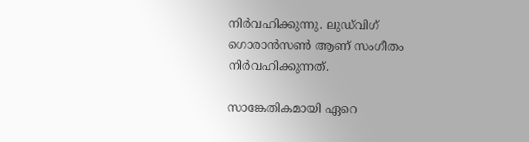നിർവഹിക്കുന്നു. ലുഡ്‌വിഗ് ഗൊരാൻസൺ ആണ് സംഗീതം നിർവഹിക്കുന്നത്.

സാങ്കേതികമായി ഏറെ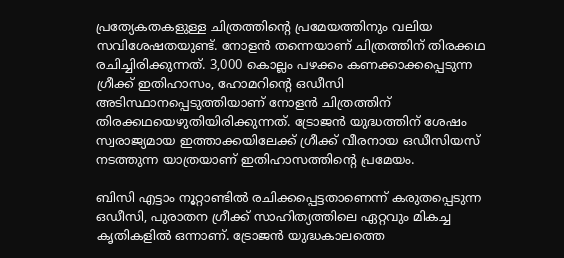പ്രത്യേകതകളുള്ള ചിത്രത്തിന്റെ പ്രമേയത്തിനും വലിയ സവിശേഷതയുണ്ട്. നോളൻ തന്നെയാണ് ചിത്രത്തിന് തിരക്കഥ രചിച്ചിരിക്കുന്നത്. 3,000 കൊല്ലം പഴക്കം കണക്കാക്കപ്പെടുന്ന ഗ്രീക്ക് ഇതിഹാസം, ഹോമറിന്റെ ഒഡീസി അടിസ്ഥാനപ്പെടുത്തിയാണ് നോളൻ ചിത്രത്തിന് തിരക്കഥയെഴുതിയിരിക്കുന്നത്. ട്രോജൻ യുദ്ധത്തിന് ശേഷം സ്വരാജ്യമായ ഇത്താക്കയിലേക്ക് ഗ്രീക്ക് വീരനായ ഒഡീസിയസ് നടത്തുന്ന യാത്രയാണ് ഇതിഹാസത്തിന്റെ പ്രമേയം.

ബിസി എട്ടാം നൂറ്റാണ്ടിൽ രചിക്കപ്പെട്ടതാണെന്ന് കരുതപ്പെടുന്ന ഒഡീസി, പുരാതന ഗ്രീക്ക് സാഹിത്യത്തിലെ ഏറ്റവും മികച്ച കൃതികളിൽ ഒന്നാണ്. ട്രോജൻ യുദ്ധകാലത്തെ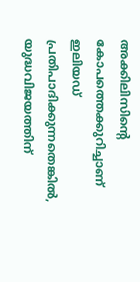അക്കിലിസിന്റെ കോപത്തെക്കുറിച്ചാണ് ഇലിയഡ് പ്രതിപാദിക്കുന്നതെങ്കിൽ, യുദ്ധവിജയത്തിന്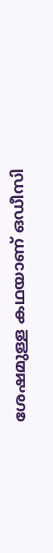ശേഷമുള്ള കഥയാണ് ഒഡീസി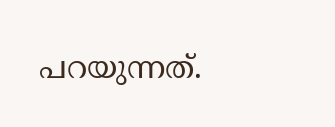പറയുന്നത്.